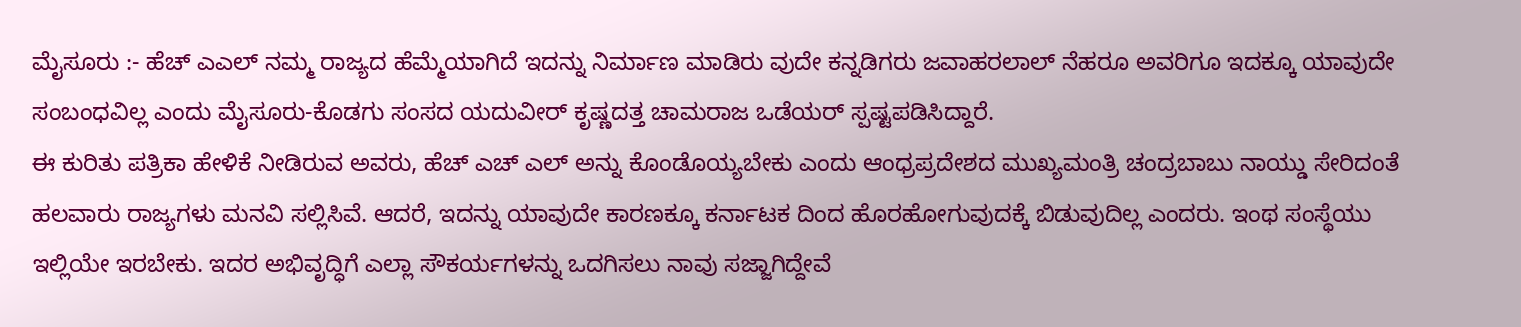ಮೈಸೂರು :- ಹೆಚ್ ಎಎಲ್ ನಮ್ಮ ರಾಜ್ಯದ ಹೆಮ್ಮೆಯಾಗಿದೆ ಇದನ್ನು ನಿರ್ಮಾಣ ಮಾಡಿರು ವುದೇ ಕನ್ನಡಿಗರು ಜವಾಹರಲಾಲ್ ನೆಹರೂ ಅವರಿಗೂ ಇದಕ್ಕೂ ಯಾವುದೇ ಸಂಬಂಧವಿಲ್ಲ ಎಂದು ಮೈಸೂರು-ಕೊಡಗು ಸಂಸದ ಯದುವೀರ್ ಕೃಷ್ಣದತ್ತ ಚಾಮರಾಜ ಒಡೆಯರ್ ಸ್ಪಷ್ಟಪಡಿಸಿದ್ದಾರೆ.
ಈ ಕುರಿತು ಪತ್ರಿಕಾ ಹೇಳಿಕೆ ನೀಡಿರುವ ಅವರು, ಹೆಚ್ ಎಚ್ ಎಲ್ ಅನ್ನು ಕೊಂಡೊಯ್ಯಬೇಕು ಎಂದು ಆಂಧ್ರಪ್ರದೇಶದ ಮುಖ್ಯಮಂತ್ರಿ ಚಂದ್ರಬಾಬು ನಾಯ್ಡು ಸೇರಿದಂತೆ ಹಲವಾರು ರಾಜ್ಯಗಳು ಮನವಿ ಸಲ್ಲಿಸಿವೆ. ಆದರೆ, ಇದನ್ನು ಯಾವುದೇ ಕಾರಣಕ್ಕೂ ಕರ್ನಾಟಕ ದಿಂದ ಹೊರಹೋಗುವುದಕ್ಕೆ ಬಿಡುವುದಿಲ್ಲ ಎಂದರು. ಇಂಥ ಸಂಸ್ಥೆಯು ಇಲ್ಲಿಯೇ ಇರಬೇಕು. ಇದರ ಅಭಿವೃದ್ಧಿಗೆ ಎಲ್ಲಾ ಸೌಕರ್ಯಗಳನ್ನು ಒದಗಿಸಲು ನಾವು ಸಜ್ಜಾಗಿದ್ದೇವೆ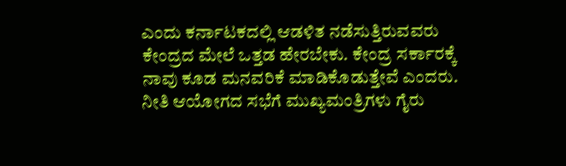ಎಂದು ಕರ್ನಾಟಕದಲ್ಲಿ ಆಡಳಿತ ನಡೆಸುತ್ತಿರುವವರು ಕೇಂದ್ರದ ಮೇಲೆ ಒತ್ತಡ ಹೇರಬೇಕು. ಕೇಂದ್ರ ಸರ್ಕಾರಕ್ಕೆ ನಾವು ಕೂಡ ಮನವರಿಕೆ ಮಾಡಿಕೊಡುತ್ತೇವೆ ಎಂದರು.
ನೀತಿ ಆಯೋಗದ ಸಭೆಗೆ ಮುಖ್ಯಮಂತ್ರಿಗಳು ಗೈರು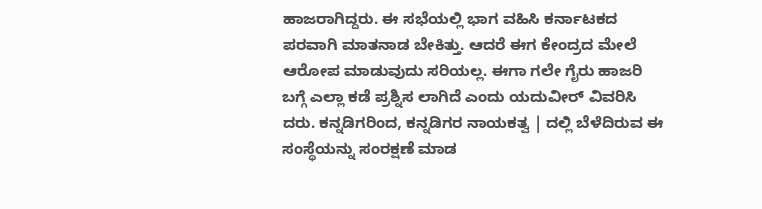ಹಾಜರಾಗಿದ್ದರು. ಈ ಸಭೆಯಲ್ಲಿ ಭಾಗ ವಹಿಸಿ ಕರ್ನಾಟಕದ ಪರವಾಗಿ ಮಾತನಾಡ ಬೇಕಿತ್ತು. ಆದರೆ ಈಗ ಕೇಂದ್ರದ ಮೇಲೆ ಆರೋಪ ಮಾಡುವುದು ಸರಿಯಲ್ಲ. ಈಗಾ ಗಲೇ ಗೈರು ಹಾಜರಿ ಬಗ್ಗೆ ಎಲ್ಲಾ ಕಡೆ ಪ್ರಶ್ನಿಸ ಲಾಗಿದೆ ಎಂದು ಯದುವೀರ್ ವಿವರಿಸಿ ದರು. ಕನ್ನಡಿಗರಿಂದ, ಕನ್ನಡಿಗರ ನಾಯಕತ್ವ | ದಲ್ಲಿ ಬೆಳೆದಿರುವ ಈ ಸಂಸ್ಥೆಯನ್ನು ಸಂರಕ್ಷಣೆ ಮಾಡ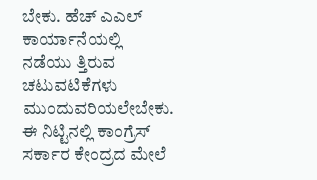ಬೇಕು. ಹೆಚ್ ಎಎಲ್ ಕಾರ್ಯಾನೆಯಲ್ಲಿ ನಡೆಯು ತ್ತಿರುವ ಚಟುವಟಿಕೆಗಳು ಮುಂದುವರಿಯಲೇಬೇಕು. ಈ ನಿಟ್ಟಿನಲ್ಲಿ ಕಾಂಗ್ರೆಸ್ ಸರ್ಕಾರ ಕೇಂದ್ರದ ಮೇಲೆ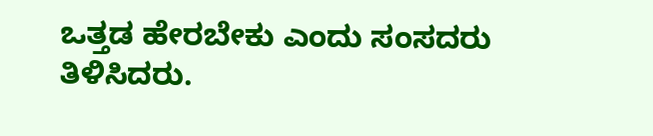ಒತ್ತಡ ಹೇರಬೇಕು ಎಂದು ಸಂಸದರು ತಿಳಿಸಿದರು.